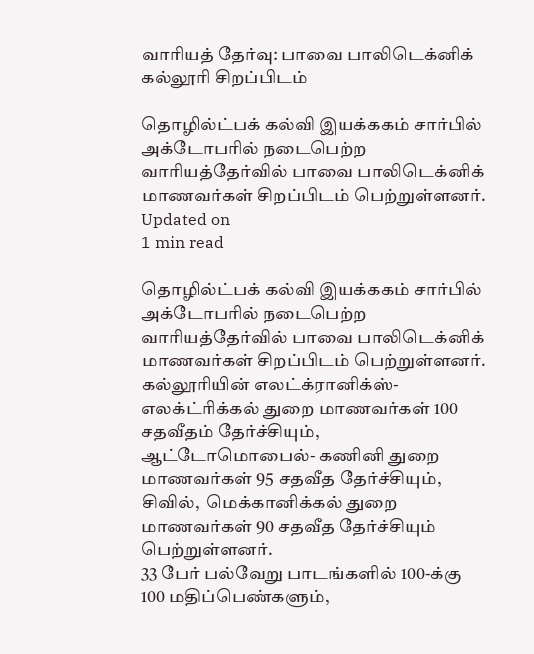வாரியத் தேர்வு: பாவை பாலிடெக்னிக் கல்லூரி சிறப்பிடம்

தொழில்ட்பக் கல்வி இயக்ககம் சார்பில் அக்டோபரில் நடைபெற்ற வாரியத்தேர்வில் பாவை பாலிடெக்னிக் மாணவர்கள் சிறப்பிடம் பெற்றுள்ளனர்.
Updated on
1 min read

தொழில்ட்பக் கல்வி இயக்ககம் சார்பில் அக்டோபரில் நடைபெற்ற வாரியத்தேர்வில் பாவை பாலிடெக்னிக் மாணவர்கள் சிறப்பிடம் பெற்றுள்ளனர்.
கல்லூரியின் எலட்க்ரானிக்ஸ்-  எலக்ட்ரிக்கல் துறை மாணவர்கள் 100 சதவீதம் தேர்ச்சியும்,  ஆட்டோமொபைல்- கணினி துறை மாணவர்கள் 95 சதவீத தேர்ச்சியும்,  சிவில்,  மெக்கானிக்கல் துறை மாணவர்கள் 90 சதவீத தேர்ச்சியும் பெற்றுள்ளனர்.
33 பேர் பல்வேறு பாடங்களில் 100-க்கு 100 மதிப்பெண்களும்,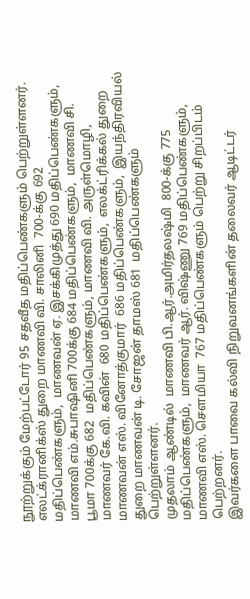நூற்றுக்கும் மேற்பட்டோர் 95 சதவீத மதிப்பெண்களும் பெற்றுள்ளனர்.
எலட்க்ரானிக்ஸ் துறை மாணவி வி. சாலினி  700-க்கு 692 மதிப்பெண்களும்,  மாணவன் ஏ. இசக்கிமுத்து 690 மதிப்பெண்களும்,  மாணவி எம்.சுபாஷினி 700க்கு 684 மதிப்பெண்களும்,  மாணவி சி. பூமா 700க்கு 682  மதிப்பெண்களும், மாணவி வி. அருள்மொழி,  மாணவர் கே.வி. கவின்  680 மதிப்பெண்களும்,  எலக்ட்ரிக்கல் துறை மாணவன் எஸ். வினோத்குமார்  686 மதிப்பெண்களும்,  இயந்திரவியல் துறை மாணவன் டி. சோஜன் தாமஸ் 681  மதிப்பெண்களும் பெற்றுள்ளனர்.
முதலாம் ஆண்டில்  மாணவி பி.ஆர்.அமிர்தலஷ்மி  800-க்கு 775 மதிப்பெண்களும்,  மாணவர் ஆர். விஷ்ணு 769 மதிப்பெண்களும்,  மாணவி எஸ். செளமியா  767 மதிப்பெண்களும் பெற்று சிறப்பிடம் பெற்றனர்.
இவர்களை பாவை கல்வி நிறுவனங்களின் தலைவர் ஆடிட்டர்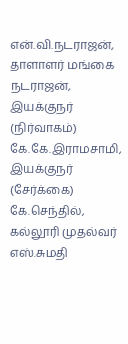என்.வி.நடராஜன், தாளாளர் மங்கை நடராஜன்,  இயக்குநர் (நிர்வாகம்)  கே.கே.இராமசாமி,  இயக்குநர் (சேர்க்கை)  கே.செந்தில்,  கல்லூரி முதல்வர் எஸ்.சுமதி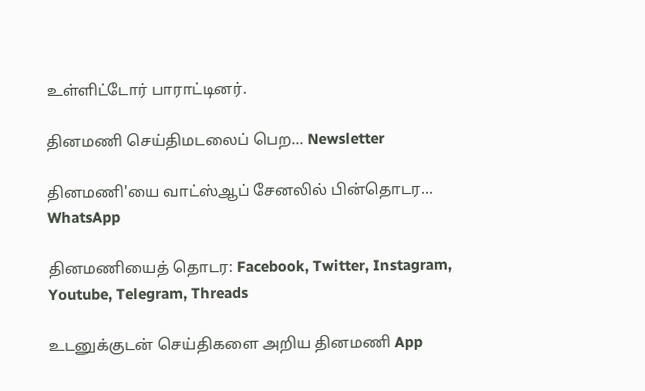உள்ளிட்டோர் பாராட்டினர்.

தினமணி செய்திமடலைப் பெற... Newsletter

தினமணி'யை வாட்ஸ்ஆப் சேனலில் பின்தொடர... WhatsApp

தினமணியைத் தொடர: Facebook, Twitter, Instagram, Youtube, Telegram, Threads

உடனுக்குடன் செய்திகளை அறிய தினமணி App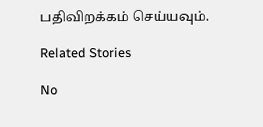பதிவிறக்கம் செய்யவும்.

Related Stories

No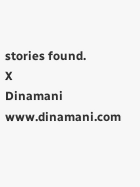stories found.
X
Dinamani
www.dinamani.com